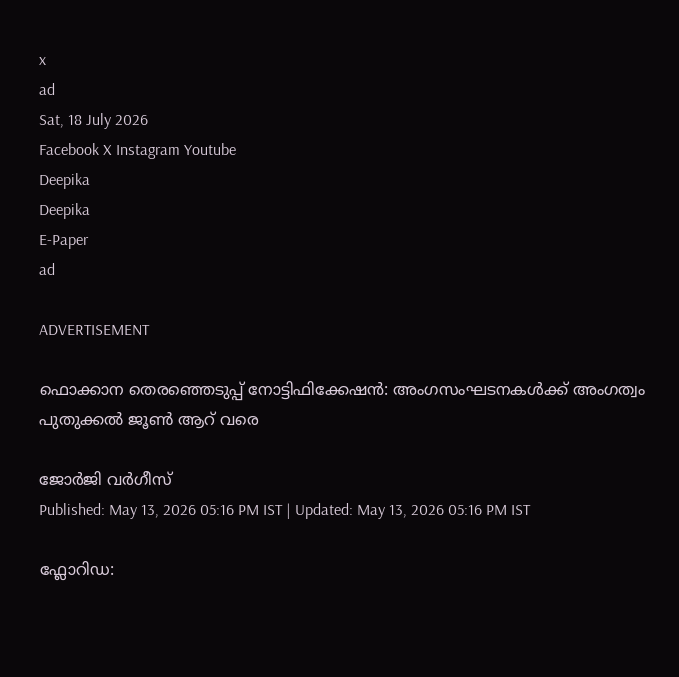x
ad
Sat, 18 July 2026
Facebook X Instagram Youtube
Deepika
Deepika
E-Paper
ad

ADVERTISEMENT

ഫൊക്കാന തെരഞ്ഞെടുപ്പ് നോട്ടിഫിക്കേഷൻ: അംഗസംഘടനകൾക്ക് അംഗത്വം പുതുക്കൽ ജൂൺ ആറ് വരെ

ജോർജി വർഗീസ്
Published: May 13, 2026 05:16 PM IST | Updated: May 13, 2026 05:16 PM IST

ഫ്ലോറിഡ: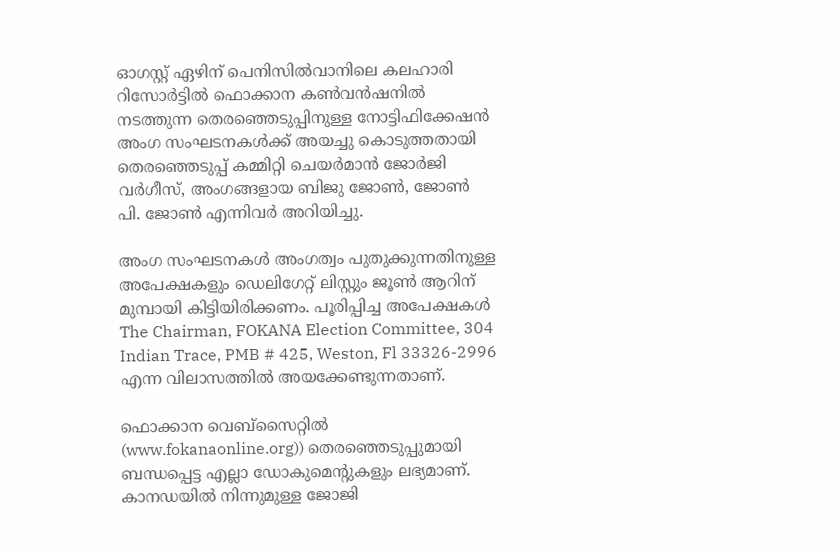ഓഗസ്റ്റ് ഏഴിന് പെനിസിൽവാനിലെ കലഹാരി റിസോർട്ടിൽ ഫൊക്കാന കൺവൻഷനിൽ നടത്തുന്ന തെരഞ്ഞെടുപ്പിനുള്ള നോട്ടിഫിക്കേഷൻ അംഗ സംഘടനകൾക്ക് അയച്ചു കൊടുത്തതായി തെരഞ്ഞെടുപ്പ്‌ കമ്മിറ്റി ചെയർമാൻ ജോർജി വർഗീസ്, അംഗങ്ങളായ ബിജു ജോൺ, ജോൺ പി. ജോൺ എന്നിവർ അറിയിച്ചു.

അംഗ സംഘടനകൾ അംഗത്വം പുതുക്കുന്നതിനുള്ള അപേക്ഷകളും ഡെലിഗേറ്റ് ലിസ്റ്റും ജൂൺ ആറിന് മുമ്പായി കിട്ടിയിരിക്കണം. പൂരിപ്പിച്ച അപേക്ഷകൾ The Chairman, FOKANA Election Committee, 304 Indian Trace, PMB # 425, Weston, Fl 33326-2996 എന്ന വിലാസത്തിൽ അയക്കേണ്ടുന്നതാണ്.

ഫൊക്കാന വെബ്‌സൈറ്റിൽ (www.fokanaonline.org)) തെരഞ്ഞെടുപ്പുമായി ബന്ധപ്പെട്ട എല്ലാ ഡോകുമെന്‍റുകളും ലഭ്യമാണ്. കാനഡയിൽ നിന്നുമുള്ള ജോജി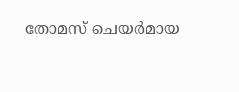തോമസ് ചെയർമായ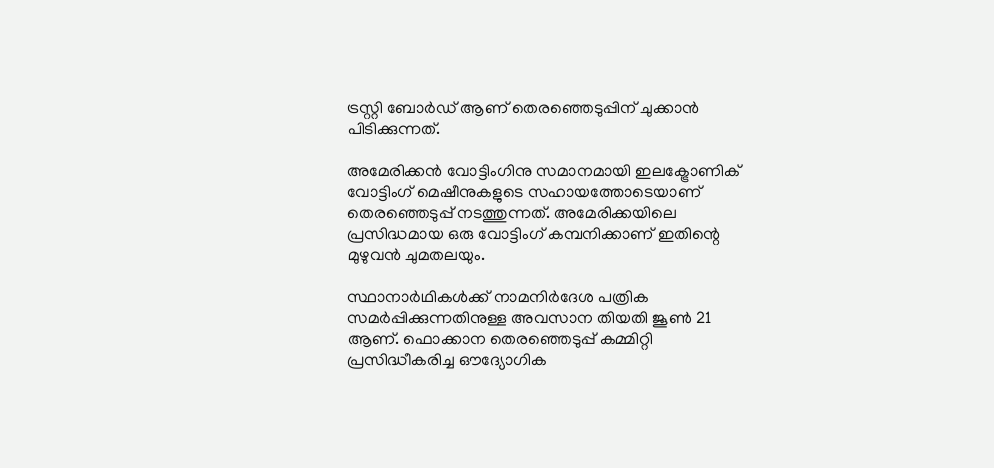ട്രസ്റ്റി ബോർഡ് ആണ് തെരഞ്ഞെടുപ്പിന് ചുക്കാൻ പിടിക്കുന്നത്.

അമേരിക്കൻ വോട്ടിംഗിനു സമാനമായി ഇലക്ട്രോണിക് വോട്ടിംഗ് മെഷീനുകളുടെ സഹായത്തോടെയാണ് തെരഞ്ഞെടുപ്പ് നടത്തുന്നത്. അമേരിക്കയിലെ പ്രസിദ്ധമായ ഒരു വോട്ടിംഗ് കമ്പനിക്കാണ് ഇതിന്റെ മുഴുവൻ ചുമതലയും.

സ്ഥാനാർഥികൾക്ക് നാമനിർദേശ പത്രിക സമർപ്പിക്കുന്നതിനുള്ള അവസാന തിയതി ജൂൺ 21 ആണ്. ഫൊക്കാന തെരഞ്ഞെടുപ്പ് കമ്മിറ്റി പ്രസിദ്ധീകരിച്ച ഔദ്യോഗിക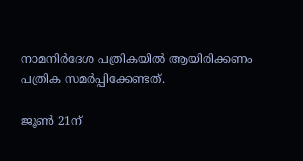നാമനിർദേശ പത്രികയിൽ ആയിരിക്കണം പത്രിക സമർപ്പിക്കേണ്ടത്.

ജൂൺ 21ന്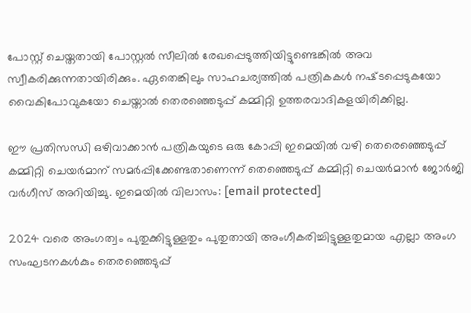പോസ്റ്റ് ചെയ്തതായി പോസ്റ്റൽ സീലിൽ രേഖപ്പെടുത്തിയിട്ടുണ്ടെങ്കിൽ അവ സ്വീകരിക്കുന്നതായിരിക്കും. ഏതെങ്കിലും സാഹചര്യത്തിൽ പത്രികകൾ നഷ്‌ടപ്പെടുകയോ വൈകിപോവുകയോ ചെയ്താൽ തെരഞ്ഞെടുപ്പ് കമ്മിറ്റി ഉത്തരവാദികളയിരിക്കില്ല.

ഈ പ്രതിസന്ധി ഒഴിവാക്കാൻ പത്രികയുടെ ഒരു കോപ്പി ഇമെയിൽ വഴി തെരെഞ്ഞെടുപ്പ് കമ്മിറ്റി ചെയർമാന് സമർപ്പിക്കേണ്ടതാണെന്ന് തെഞ്ഞെടുപ്പ് കമ്മിറ്റി ചെയർമാൻ ജോർജി വർഗീസ് അറിയിച്ചു. ഇമെയിൽ വിലാസം: [email protected]

2024 വരെ അംഗത്വം പുതുക്കിട്ടുള്ളതും പുതുതായി അംഗീകരിച്ചിട്ടുള്ളതുമായ എല്ലാ അംഗ സംഘടനകള്‍കും തെരഞ്ഞെടുപ്പ്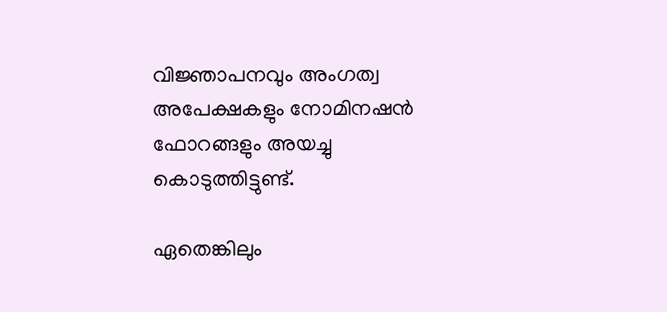വിജ്ഞാപനവും അംഗത്വ അപേക്ഷകളും നോമിനഷന്‍ ഫോറങ്ങളും അയച്ചു കൊടുത്തിട്ടുണ്ട്.

ഏതെങ്കിലും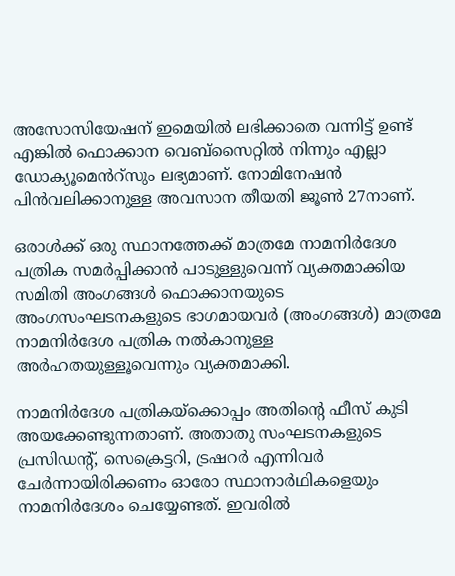അസോസിയേഷന് ഇമെയിൽ ലഭിക്കാതെ വന്നിട്ട് ഉണ്ട് എങ്കിൽ ഫൊക്കാന വെബ്‌സൈറ്റിൽ നിന്നും എല്ലാ ഡോക്യൂമെൻറ്സും ലഭ്യമാണ്. നോമിനേഷൻ പിൻവലിക്കാനുള്ള അവസാന തീയതി ജൂൺ 27നാണ്.

ഒരാൾക്ക് ഒരു സ്ഥാനത്തേക്ക് മാത്രമേ നാമനിർദേശ പത്രിക സമർപ്പിക്കാൻ പാടുള്ളുവെന്ന് വ്യക്തമാക്കിയ സമിതി അംഗങ്ങൾ ഫൊക്കാനയുടെ അംഗസംഘടനകളുടെ ഭാഗമായവർ (അംഗങ്ങൾ) മാത്രമേ നാമനിർദേശ പത്രിക നൽകാനുള്ള അർഹതയുള്ളൂവെന്നും വ്യക്തമാക്കി.

നാമനിർദേശ പത്രികയ്‌ക്കൊപ്പം അതിന്‍റെ ഫീസ് കുടി അയക്കേണ്ടുന്നതാണ്. അതാതു സംഘടനകളുടെ പ്രസിഡന്‍റ്, സെക്രെട്ടറി, ട്രഷറർ എന്നിവർ ചേർന്നായിരിക്കണം ഓരോ സ്ഥാനാർഥികളെയും നാമനിർദേശം ചെയ്യേണ്ടത്. ഇവരിൽ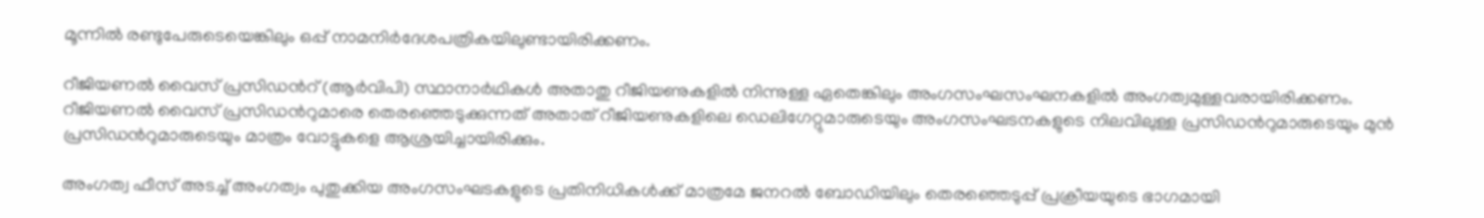മൂന്നിൽ രണ്ടുപേരുടെയെങ്കിലും ഒപ്പ് നാമനിർദേശപത്രികയിലുണ്ടായിരിക്കണം.

റീജിയണൽ വൈസ് പ്രസിഡന്‍റ് (ആർവിപി) സ്ഥാനാർഥികൾ അതാതു റീജിയണുകളിൽ നിന്നുള്ള ഏതെങ്കിലും അംഗസംഘസംഘനകളിൽ അംഗത്വമുള്ളവരായിരിക്കണം. റീജിയണൽ വൈസ് പ്രസിഡന്‍റുമാരെ തെരഞ്ഞെടുക്കുന്നത് അതാത് റീജിയണുകളിലെ ഡെലിഗേറ്റുമാരുടെയും അംഗസംഘടനകളുടെ നിലവിലുള്ള പ്രസിഡന്‍റുമാരുടെയും മുൻ പ്രസിഡന്‍റുമാരുടെയും മാത്രം വോട്ടുകളെ ആശ്രയിച്ചായിരിക്കും.

അംഗത്വ ഫീസ് അടച്ച് അംഗത്വം പുതുക്കിയ അംഗസംഘടകളുടെ പ്രതിനിധികൾക്ക് മാത്രമേ ജനറൽ ബോഡിയിലും തെരഞ്ഞെടുപ്പ് പ്രക്രീയയുടെ ഭാഗമായി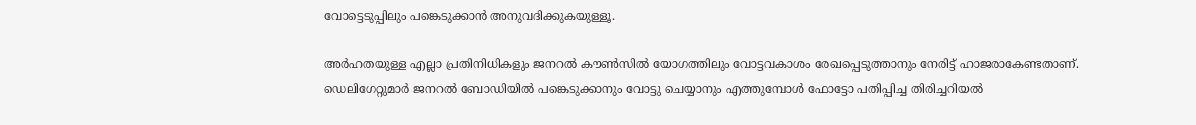വോട്ടെടുപ്പിലും പങ്കെടുക്കാൻ അനുവദിക്കുകയുള്ളൂ.

അർഹതയുള്ള എല്ലാ പ്രതിനിധികളും ജനറൽ കൗൺസിൽ യോഗത്തിലും വോട്ടവകാശം രേഖപ്പെടുത്താനും നേരിട്ട് ഹാജരാകേണ്ടതാണ്. ഡെലിഗേറ്റുമാർ ജനറൽ ബോഡിയിൽ പങ്കെടുക്കാനും വോട്ടു ചെയ്യാനും എത്തുമ്പോൾ ഫോട്ടോ പതിപ്പിച്ച തിരിച്ചറിയൽ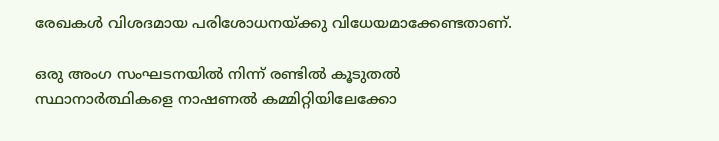രേഖകൾ വിശദമായ പരിശോധനയ്ക്കു വിധേയമാക്കേണ്ടതാണ്.

ഒരു അംഗ സംഘടനയിൽ നിന്ന് രണ്ടിൽ കൂടുതൽ സ്ഥാനാർത്ഥികളെ നാഷണൽ കമ്മിറ്റിയിലേക്കോ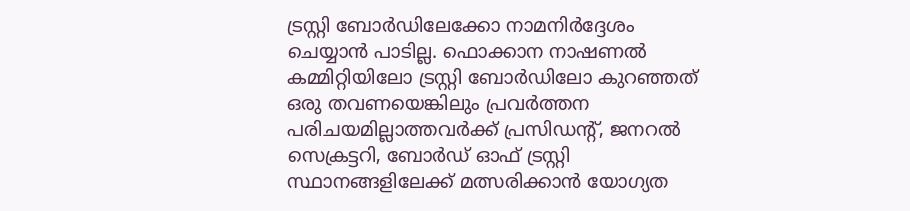ട്രസ്റ്റി ബോർഡിലേക്കോ നാമനിർദ്ദേശം ചെയ്യാൻ പാടില്ല. ഫൊക്കാന നാഷണൽ കമ്മിറ്റിയിലോ ട്രസ്റ്റി ബോർഡിലോ കുറഞ്ഞത് ഒരു തവണയെങ്കിലും പ്രവർത്തന പരിചയമില്ലാത്തവർക്ക് പ്രസിഡന്‍റ്, ജനറൽ സെക്രട്ടറി, ബോർഡ് ഓഫ് ട്രസ്റ്റി സ്ഥാനങ്ങളിലേക്ക് മത്സരിക്കാൻ യോഗ്യത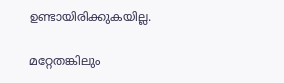ഉണ്ടായിരിക്കുകയില്ല.

മറ്റേതങ്കിലും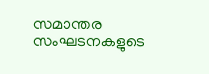സമാന്തര സംഘടനകളുടെ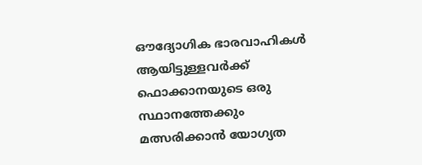ഔദ്യോഗിക ഭാരവാഹികൾ ആയിട്ടുള്ളവർക്ക് ഫൊക്കാനയുടെ ഒരു സ്ഥാനത്തേക്കും മത്സരിക്കാൻ യോഗ്യത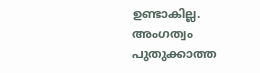ഉണ്ടാകില്ല. അംഗത്വം പുതുക്കാത്ത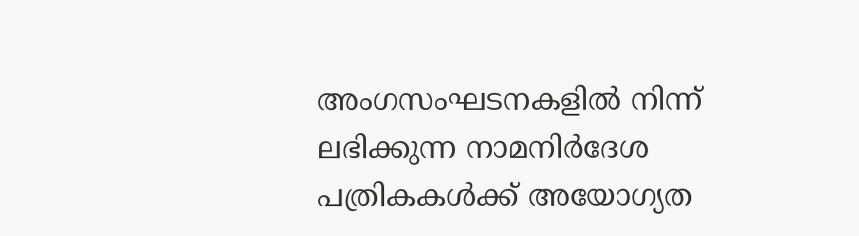അംഗസംഘടനകളിൽ നിന്ന് ലഭിക്കുന്ന നാമനിർദേശ പത്രികകൾക്ക് അയോഗ്യത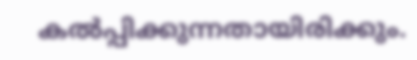കൽപ്പിക്കുന്നതായിരിക്കും.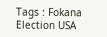Tags : Fokana Election USA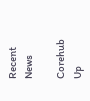Recent News

Corehub Up